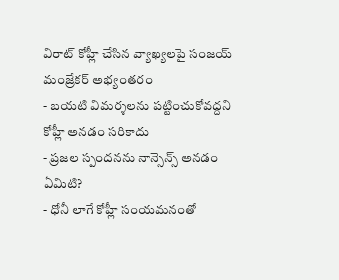విరాట్ కోహ్లీ చేసిన వ్యాఖ్యలపై సంజయ్ మంజ్రేకర్ అభ్యంతరం
- బయటి విమర్శలను పట్టించుకోవద్దని కోహ్లీ అనడం సరికాదు
- ప్రజల స్పందనను నాన్సెన్స్ అనడం ఏమిటి?
- ధోనీ లాగే కోహ్లీ సంయమనంతో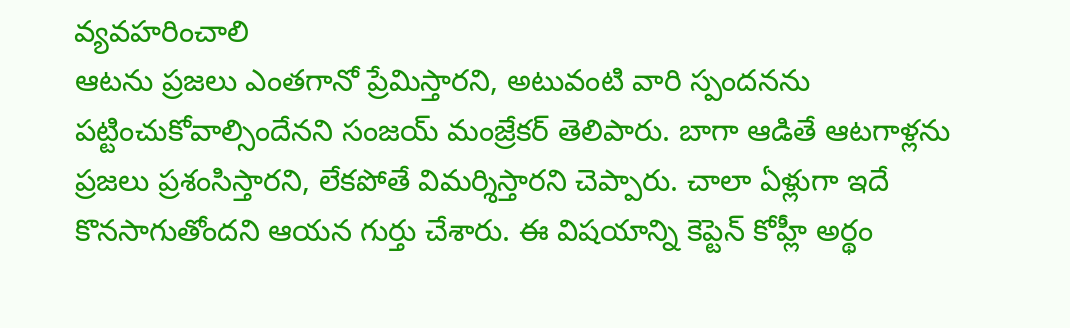వ్యవహరించాలి
ఆటను ప్రజలు ఎంతగానో ప్రేమిస్తారని, అటువంటి వారి స్పందనను పట్టించుకోవాల్సిందేనని సంజయ్ మంజ్రేకర్ తెలిపారు. బాగా ఆడితే ఆటగాళ్లను ప్రజలు ప్రశంసిస్తారని, లేకపోతే విమర్శిస్తారని చెప్పారు. చాలా ఏళ్లుగా ఇదే కొనసాగుతోందని ఆయన గుర్తు చేశారు. ఈ విషయాన్ని కెప్టెన్ కోహ్లీ అర్థం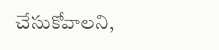చేసుకోవాలని,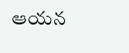ఆయన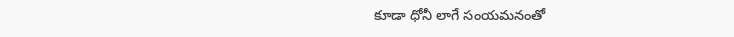కూడా ధోనీ లాగే సంయమనంతో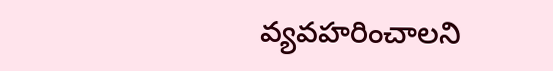వ్యవహరించాలని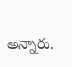అన్నారు.